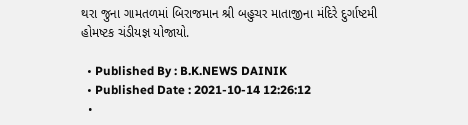થરા જુના ગામતળમાં બિરાજમાન શ્રી બહુચર માતાજીના મંદિરે દુર્ગાષ્ટમી હોમષ્ટક ચંડીયજ્ઞ યોજાયો.

  • Published By : B.K.NEWS DAINIK
  • Published Date : 2021-10-14 12:26:12
  •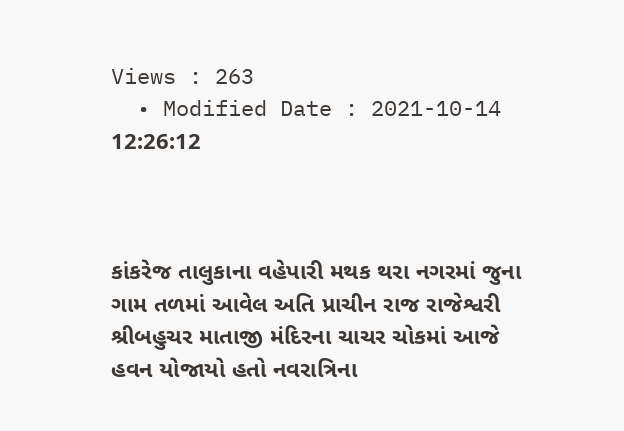Views : 263
  • Modified Date : 2021-10-14 12:26:12



કાંકરેજ તાલુકાના વહેપારી મથક થરા નગરમાં જુના ગામ તળમાં આવેલ અતિ પ્રાચીન રાજ રાજેશ્વરી શ્રીબહુચર માતાજી મંદિરના ચાચર ચોકમાં આજે હવન યોજાયો હતો નવરાત્રિના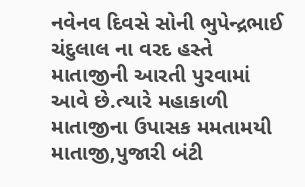નવેનવ દિવસે સોની ભુપેન્દ્રભાઈ ચંદુલાલ ના વરદ હસ્તે માતાજીની આરતી પુરવામાં આવે છે.ત્યારે મહાકાળી માતાજીના ઉપાસક મમતામયી માતાજી,પુજારી બંટી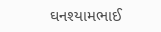ઘનશ્યામભાઈ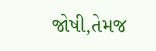જોષી,તેમજ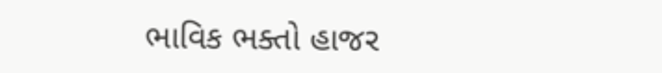ભાવિક ભક્તો હાજર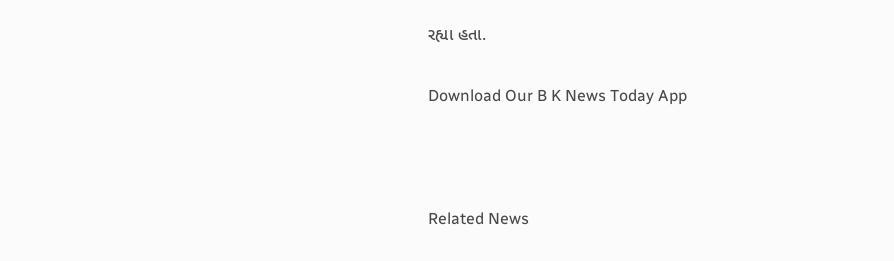રહ્યા હતા.

Download Our B K News Today App



Related News